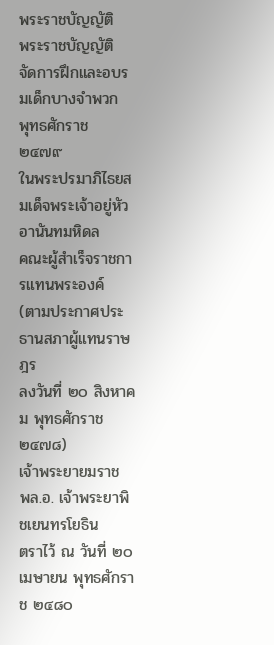พระราชบัญญัติ
พระราชบัญญัติ
จัดการฝึกและอบรมเด็กบางจำพวก
พุทธศักราช ๒๔๗๙
ในพระปรมาภิไธยสมเด็จพระเจ้าอยู่หัวอานันทมหิดล
คณะผู้สำเร็จราชการแทนพระองค์
(ตามประกาศประธานสภาผู้แทนราษฎร
ลงวันที่ ๒๐ สิงหาคม พุทธศักราช ๒๔๗๘)
เจ้าพระยายมราช
พล.อ. เจ้าพระยาพิชเยนทรโยธิน
ตราไว้ ณ วันที่ ๒๐ เมษายน พุทธศักราช ๒๔๘๐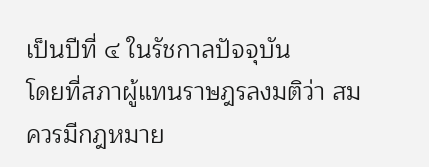เป็นปีที่ ๔ ในรัชกาลปัจจุบัน
โดยที่สภาผู้แทนราษฎรลงมติว่า สมควรมีกฎหมาย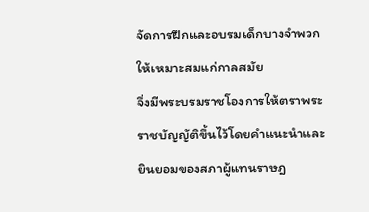จัดการฝึกและอบรมเด็กบางจำพวกให้เหมาะสมแก่กาลสมัย
จึ่งมีพระบรมราชโองการให้ตราพระราชบัญญัติขึ้นไว้โดยคำแนะนำและยินยอมของสภาผู้แทนราษฎ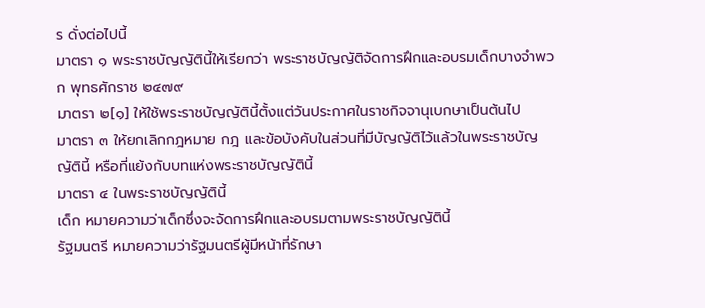ร ดั่งต่อไปนี้
มาตรา ๑ พระราชบัญญัตินี้ให้เรียกว่า พระราชบัญญัติจัดการฝึกและอบรมเด็กบางจำพวก พุทธศักราช ๒๔๗๙
มาตรา ๒[๑] ให้ใช้พระราชบัญญัตินี้ตั้งแต่วันประกาศในราชกิจจานุเบกษาเป็นต้นไป
มาตรา ๓ ให้ยกเลิกกฎหมาย กฎ และข้อบังคับในส่วนที่มีบัญญัติไว้แล้วในพระราชบัญญัตินี้ หรือที่แย้งกับบทแห่งพระราชบัญญัตินี้
มาตรา ๔ ในพระราชบัญญัตินี้
เด็ก หมายความว่าเด็กซึ่งจะจัดการฝึกและอบรมตามพระราชบัญญัตินี้
รัฐมนตรี หมายความว่ารัฐมนตรีผู้มีหน้าที่รักษา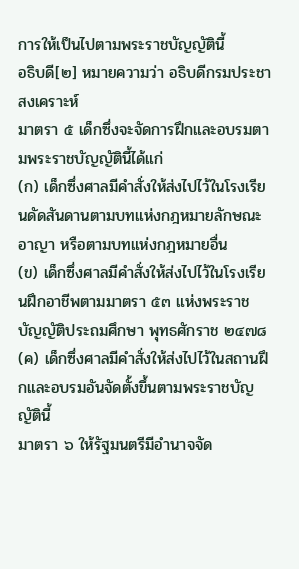การให้เป็นไปตามพระราชบัญญัตินี้
อธิบดี[๒] หมายความว่า อธิบดีกรมประชาสงเคราะห์
มาตรา ๕ เด็กซึ่งจะจัดการฝึกและอบรมตามพระราชบัญญัตินี้ได้แก่
(ก) เด็กซึ่งศาลมีคำสั่งให้ส่งไปไว้ในโรงเรียนดัดสันดานตามบทแห่งกฎหมายลักษณะอาญา หรือตามบทแห่งกฎหมายอื่น
(ข) เด็กซึ่งศาลมีคำสั่งให้ส่งไปไว้ในโรงเรียนฝึกอาชีพตามมาตรา ๕๓ แห่งพระราชบัญญัติประถมศึกษา พุทธศักราช ๒๔๗๘
(ค) เด็กซึ่งศาลมีคำสั่งให้ส่งไปไว้ในสถานฝึกและอบรมอันจัดตั้งขึ้นตามพระราชบัญญัตินี้
มาตรา ๖ ให้รัฐมนตรีมีอำนาจจัด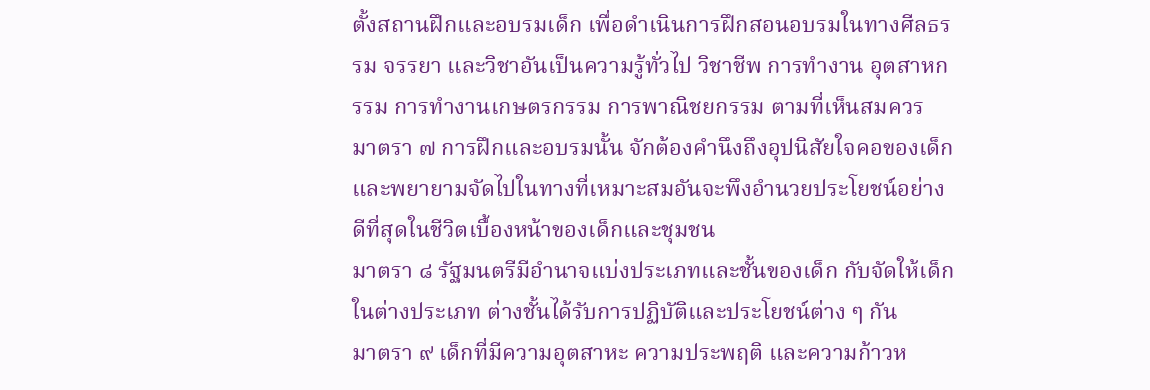ตั้งสถานฝึกและอบรมเด็ก เพื่อดำเนินการฝึกสอนอบรมในทางศีลธรรม จรรยา และวิชาอันเป็นความรู้ทั่วไป วิชาชีพ การทำงาน อุตสาหกรรม การทำงานเกษตรกรรม การพาณิชยกรรม ตามที่เห็นสมควร
มาตรา ๗ การฝึกและอบรมนั้น จักต้องคำนึงถึงอุปนิสัยใจคอของเด็ก และพยายามจัดไปในทางที่เหมาะสมอันจะพึงอำนวยประโยชน์อย่างดีที่สุดในชีวิตเบื้องหน้าของเด็กและชุมชน
มาตรา ๘ รัฐมนตรีมีอำนาจแบ่งประเภทและชั้นของเด็ก กับจัดให้เด็กในต่างประเภท ต่างชั้นได้รับการปฏิบัติและประโยชน์ต่าง ๆ กัน
มาตรา ๙ เด็กที่มีความอุตสาหะ ความประพฤติ และความก้าวห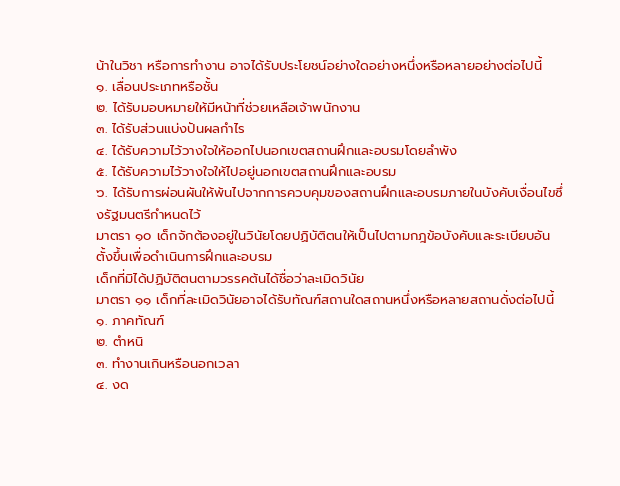น้าในวิชา หรือการทำงาน อาจได้รับประโยชน์อย่างใดอย่างหนึ่งหรือหลายอย่างต่อไปนี้
๑. เลื่อนประเภทหรือชั้น
๒. ได้รับมอบหมายให้มีหน้าที่ช่วยเหลือเจ้าพนักงาน
๓. ได้รับส่วนแบ่งปันผลกำไร
๔. ได้รับความไว้วางใจให้ออกไปนอกเขตสถานฝึกและอบรมโดยลำพัง
๕. ได้รับความไว้วางใจให้ไปอยู่นอกเขตสถานฝึกและอบรม
๖. ได้รับการผ่อนผันให้พ้นไปจากการควบคุมของสถานฝึกและอบรมภายในบังคับเงื่อนไขซึ่งรัฐมนตรีกำหนดไว้
มาตรา ๑๐ เด็กจักต้องอยู่ในวินัยโดยปฏิบัติตนให้เป็นไปตามกฎข้อบังคับและระเบียบอันตั้งขึ้นเพื่อดำเนินการฝึกและอบรม
เด็กที่มิได้ปฏิบัติตนตามวรรคต้นได้ชื่อว่าละเมิดวินัย
มาตรา ๑๑ เด็กที่ละเมิดวินัยอาจได้รับทัณฑ์สถานใดสถานหนึ่งหรือหลายสถานดั่งต่อไปนี้
๑. ภาคทัณฑ์
๒. ตำหนิ
๓. ทำงานเกินหรือนอกเวลา
๔. งด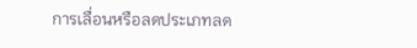การเลื่อนหรือลดประเภทลด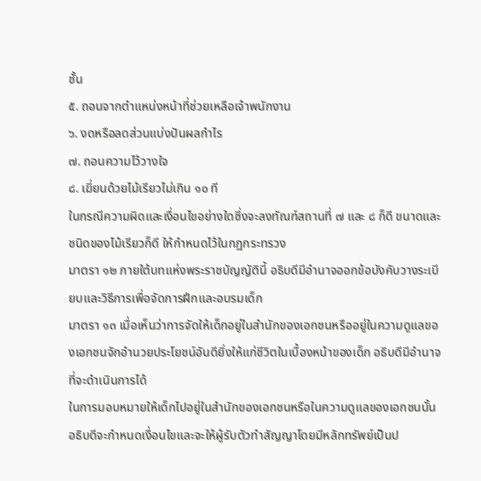ชั้น
๕. ถอนจากตำแหน่งหน้าที่ช่วยเหลือเจ้าพนักงาน
๖. งดหรือลดส่วนแบ่งปันผลกำไร
๗. ถอนความไว้วางใจ
๘. เฆี่ยนด้วยไม้เรียวไม่เกิน ๑๐ ที
ในกรณีความผิดและเงื่อนไขอย่างใดซึ่งจะลงทัณฑ์สถานที่ ๗ และ ๘ ก็ดี ขนาดและชนิดของไม้เรียวก็ดี ให้กำหนดไว้ในกฎกระทรวง
มาตรา ๑๒ ภายใต้บทแห่งพระราชบัญญัตินี้ อธิบดีมีอำนาจออกข้อบังคับวางระเบียบและวิธีการเพื่อจัดการฝึกและอบรมเด็ก
มาตรา ๑๓ เมื่อเห็นว่าการจัดให้เด็กอยู่ในสำนักของเอกชนหรืออยู่ในความดูแลของเอกชนจักอำนวยประโยชน์อันดียิ่งให้แก่ชีวิตในเบื้องหน้าของเด็ก อธิบดีมีอำนาจที่จะดำเนินการได้
ในการมอบหมายให้เด็กไปอยู่ในสำนักของเอกชนหรือในความดูแลของเอกชนนั้น อธิบดีจะกำหนดเงื่อนไขและจะให้ผู้รับตัวทำสัญญาโดยมีหลักทรัพย์เป็นป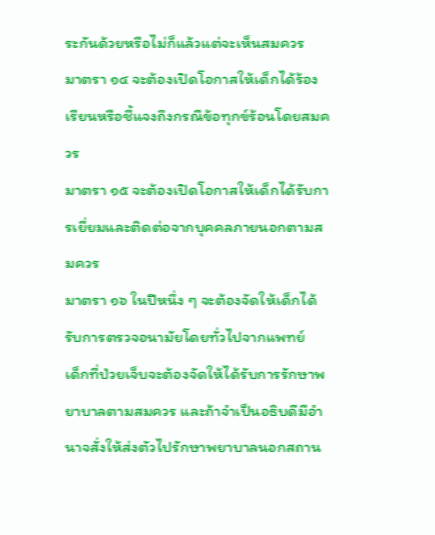ระกันด้วยหรือไม่ก็แล้วแต่จะเห็นสมควร
มาตรา ๑๔ จะต้องเปิดโอกาสให้เด็กได้ร้องเรียนหรือชี้แจงถึงกรณีข้อทุกข์ร้อนโดยสมควร
มาตรา ๑๕ จะต้องเปิดโอกาสให้เด็กได้รับการเยี่ยมและติดต่อจากบุคคลภายนอกตามสมควร
มาตรา ๑๖ ในปีหนึ่ง ๆ จะต้องจัดให้เด็กได้รับการตรวจอนามัยโดยทั่วไปจากแพทย์
เด็กที่ป่วยเจ็บจะต้องจัดให้ได้รับการรักษาพยาบาลตามสมควร และถ้าจำเป็นอธิบดีมีอำนาจสั่งให้ส่งตัวไปรักษาพยาบาลนอกสถาน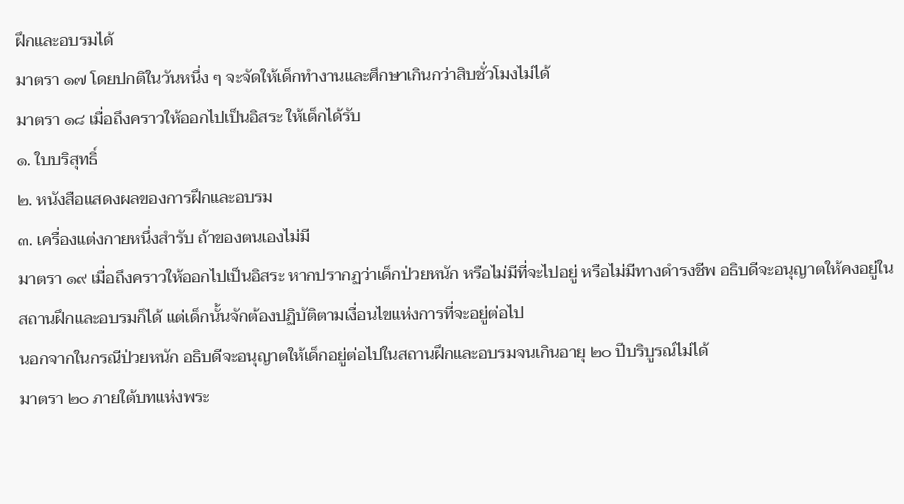ฝึกและอบรมได้
มาตรา ๑๗ โดยปกติในวันหนึ่ง ๆ จะจัดให้เด็กทำงานและศึกษาเกินกว่าสิบชั่วโมงไม่ได้
มาตรา ๑๘ เมื่อถึงคราวให้ออกไปเป็นอิสระ ให้เด็กได้รับ
๑. ใบบริสุทธิ์
๒. หนังสือแสดงผลของการฝึกและอบรม
๓. เครื่องแต่งกายหนึ่งสำรับ ถ้าของตนเองไม่มี
มาตรา ๑๙ เมื่อถึงคราวให้ออกไปเป็นอิสระ หากปรากฏว่าเด็กป่วยหนัก หรือไม่มีที่จะไปอยู่ หรือไม่มีทางดำรงชีพ อธิบดีจะอนุญาตให้คงอยู่ในสถานฝึกและอบรมก็ได้ แต่เด็กนั้นจักต้องปฏิบัติตามเงื่อนไขแห่งการที่จะอยู่ต่อไป
นอกจากในกรณีป่วยหนัก อธิบดีจะอนุญาตให้เด็กอยู่ต่อไปในสถานฝึกและอบรมจนเกินอายุ ๒๐ ปีบริบูรณ์ไม่ได้
มาตรา ๒๐ ภายใต้บทแห่งพระ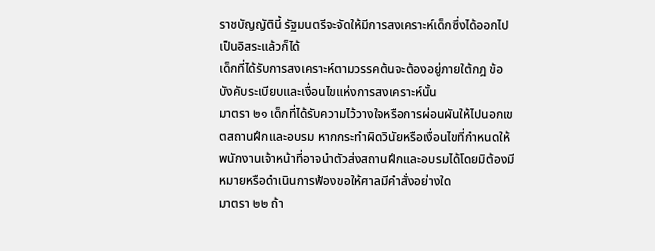ราชบัญญัตินี้ รัฐมนตรีจะจัดให้มีการสงเคราะห์เด็กซึ่งได้ออกไปเป็นอิสระแล้วก็ได้
เด็กที่ได้รับการสงเคราะห์ตามวรรคต้นจะต้องอยู่ภายใต้กฎ ข้อบังคับระเบียบและเงื่อนไขแห่งการสงเคราะห์นั้น
มาตรา ๒๑ เด็กที่ได้รับความไว้วางใจหรือการผ่อนผันให้ไปนอกเขตสถานฝึกและอบรม หากกระทำผิดวินัยหรือเงื่อนไขที่กำหนดให้ พนักงานเจ้าหน้าที่อาจนำตัวส่งสถานฝึกและอบรมได้โดยมิต้องมีหมายหรือดำเนินการฟ้องขอให้ศาลมีคำสั่งอย่างใด
มาตรา ๒๒ ถ้า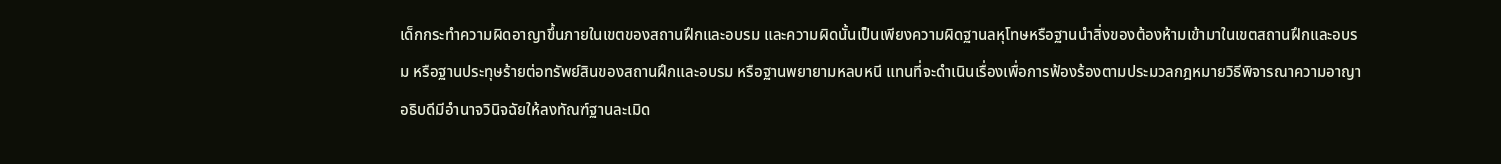เด็กกระทำความผิดอาญาขึ้นภายในเขตของสถานฝึกและอบรม และความผิดนั้นเป็นเพียงความผิดฐานลหุโทษหรือฐานนำสิ่งของต้องห้ามเข้ามาในเขตสถานฝึกและอบรม หรือฐานประทุษร้ายต่อทรัพย์สินของสถานฝึกและอบรม หรือฐานพยายามหลบหนี แทนที่จะดำเนินเรื่องเพื่อการฟ้องร้องตามประมวลกฎหมายวิธีพิจารณาความอาญา อธิบดีมีอำนาจวินิจฉัยให้ลงทัณฑ์ฐานละเมิด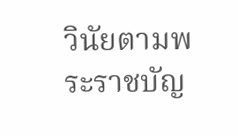วินัยตามพระราชบัญ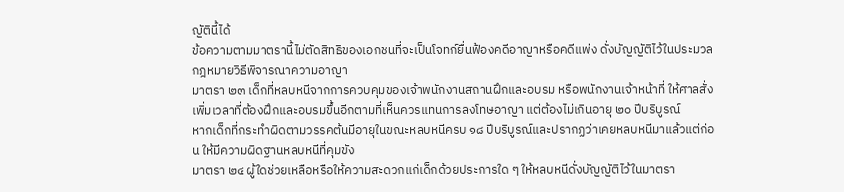ญัตินี้ได้
ข้อความตามมาตรานี้ไม่ตัดสิทธิของเอกชนที่จะเป็นโจทก์ยื่นฟ้องคดีอาญาหรือคดีแพ่ง ดั่งบัญญัติไว้ในประมวลกฎหมายวิธีพิจารณาความอาญา
มาตรา ๒๓ เด็กที่หลบหนีจากการควบคุมของเจ้าพนักงานสถานฝึกและอบรม หรือพนักงานเจ้าหน้าที่ ให้ศาลสั่งเพิ่มเวลาที่ต้องฝึกและอบรมขึ้นอีกตามที่เห็นควรแทนการลงโทษอาญา แต่ต้องไม่เกินอายุ ๒๐ ปีบริบูรณ์
หากเด็กที่กระทำผิดตามวรรคต้นมีอายุในขณะหลบหนีครบ ๑๘ ปีบริบูรณ์และปรากฏว่าเคยหลบหนีมาแล้วแต่ก่อน ให้มีความผิดฐานหลบหนีที่คุมขัง
มาตรา ๒๔ ผู้ใดช่วยเหลือหรือให้ความสะดวกแก่เด็กด้วยประการใด ๆ ให้หลบหนีดั่งบัญญัติไว้ในมาตรา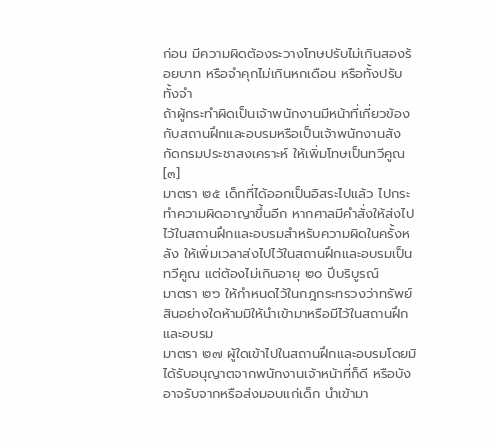ก่อน มีความผิดต้องระวางโทษปรับไม่เกินสองร้อยบาท หรือจำคุกไม่เกินหกเดือน หรือทั้งปรับทั้งจำ
ถ้าผู้กระทำผิดเป็นเจ้าพนักงานมีหน้าที่เกี่ยวข้องกับสถานฝึกและอบรมหรือเป็นเจ้าพนักงานสังกัดกรมประชาสงเคราะห์ ให้เพิ่มโทษเป็นทวีคูณ[๓]
มาตรา ๒๕ เด็กที่ได้ออกเป็นอิสระไปแล้ว ไปกระทำความผิดอาญาขึ้นอีก หากศาลมีคำสั่งให้ส่งไปไว้ในสถานฝึกและอบรมสำหรับความผิดในครั้งหลัง ให้เพิ่มเวลาส่งไปไว้ในสถานฝึกและอบรมเป็นทวีคูณ แต่ต้องไม่เกินอายุ ๒๐ ปีบริบูรณ์
มาตรา ๒๖ ให้กำหนดไว้ในกฎกระทรวงว่าทรัพย์สินอย่างใดห้ามมิให้นำเข้ามาหรือมีไว้ในสถานฝึกและอบรม
มาตรา ๒๗ ผู้ใดเข้าไปในสถานฝึกและอบรมโดยมิได้รับอนุญาตจากพนักงานเจ้าหน้าที่ก็ดี หรือบังอาจรับจากหรือส่งมอบแก่เด็ก นำเข้ามา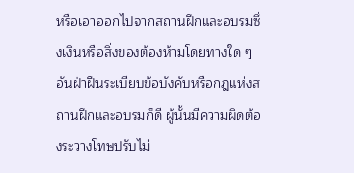หรือเอาออกไปจากสถานฝึกและอบรมซึ่งเงินหรือสิ่งของต้องห้ามโดยทางใด ๆ อันฝ่าฝืนระเบียบข้อบังคับหรือกฎแห่งสถานฝึกและอบรมก็ดี ผู้นั้นมีความผิดต้องระวางโทษปรับไม่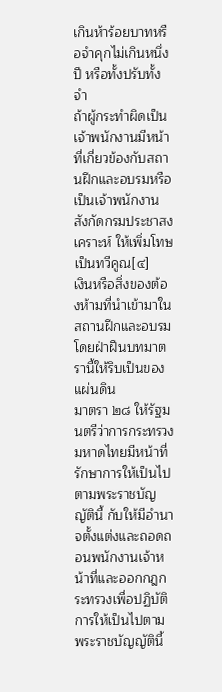เกินห้าร้อยบาทหรือจำคุกไม่เกินหนึ่งปี หรือทั้งปรับทั้งจำ
ถ้าผู้กระทำผิดเป็นเจ้าพนักงานมีหน้าที่เกี่ยวข้องกับสถานฝึกและอบรมหรือเป็นเจ้าพนักงานสังกัดกรมประชาสงเคราะห์ ให้เพิ่มโทษเป็นทวีคูณ[๔]
เงินหรือสิ่งของต้องห้ามที่นำเข้ามาในสถานฝึกและอบรมโดยฝ่าฝืนบทมาตรานี้ให้ริบเป็นของแผ่นดิน
มาตรา ๒๘ ให้รัฐมนตรีว่าการกระทรวงมหาดไทยมีหน้าที่รักษาการให้เป็นไปตามพระราชบัญญัตินี้ กับให้มีอำนาจตั้งแต่งและถอดถอนพนักงานเจ้าหน้าที่และออกกฎกระทรวงเพื่อปฏิบัติการให้เป็นไปตามพระราชบัญญัตินี้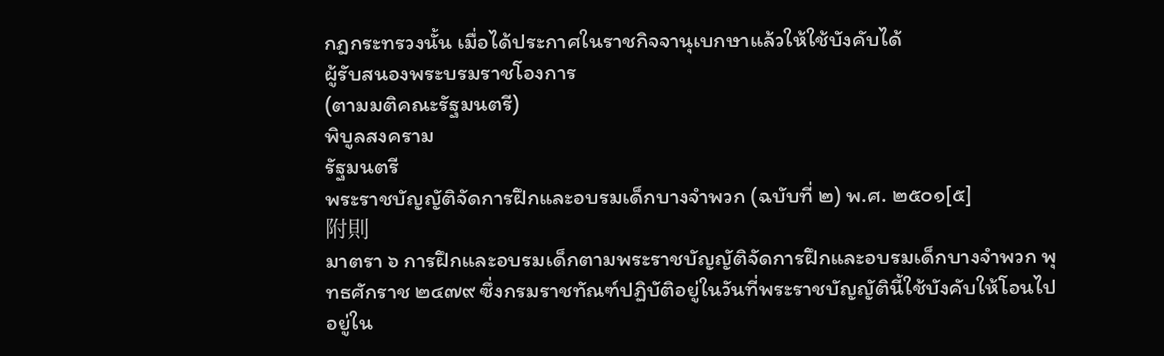กฎกระทรวงนั้น เมื่อได้ประกาศในราชกิจจานุเบกษาแล้วให้ใช้บังคับได้
ผู้รับสนองพระบรมราชโองการ
(ตามมติคณะรัฐมนตรี)
พิบูลสงคราม
รัฐมนตรี
พระราชบัญญัติจัดการฝึกและอบรมเด็กบางจำพวก (ฉบับที่ ๒) พ.ศ. ๒๕๐๑[๕]
附則
มาตรา ๖ การฝึกและอบรมเด็กตามพระราชบัญญัติจัดการฝึกและอบรมเด็กบางจำพวก พุทธศักราช ๒๔๗๙ ซึ่งกรมราชทัณฑ์ปฏิบัติอยู่ในวันที่พระราชบัญญัตินี้ใช้บังคับให้โอนไปอยู่ใน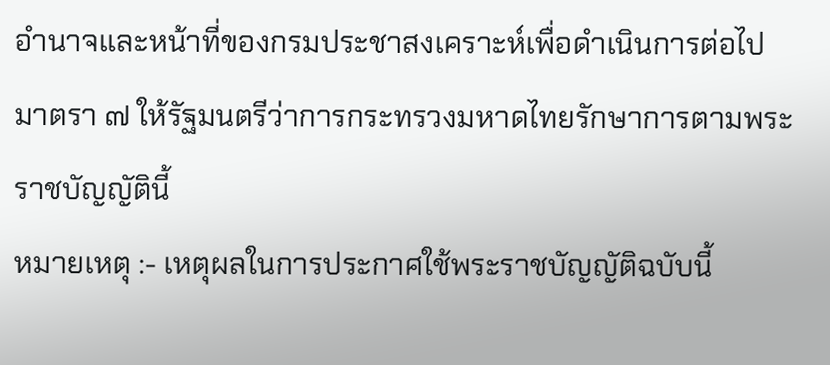อำนาจและหน้าที่ของกรมประชาสงเคราะห์เพื่อดำเนินการต่อไป
มาตรา ๗ ให้รัฐมนตรีว่าการกระทรวงมหาดไทยรักษาการตามพระราชบัญญัตินี้
หมายเหตุ :- เหตุผลในการประกาศใช้พระราชบัญญัติฉบับนี้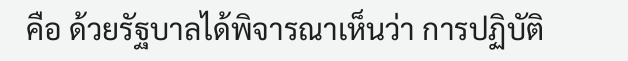คือ ด้วยรัฐบาลได้พิจารณาเห็นว่า การปฏิบัติ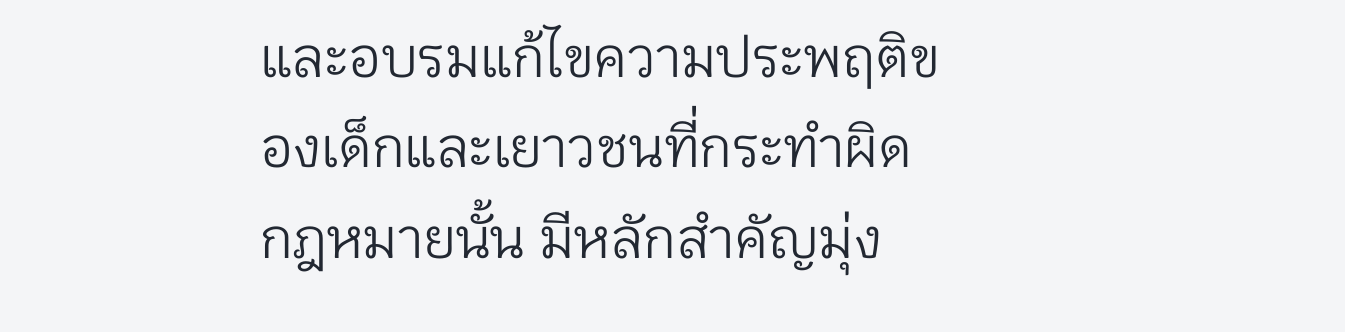และอบรมแก้ไขความประพฤติของเด็กและเยาวชนที่กระทำผิดกฎหมายนั้น มีหลักสำคัญมุ่ง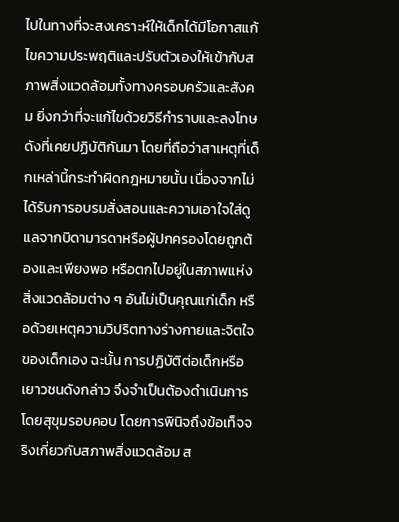ไปในทางที่จะสงเคราะห์ให้เด็กได้มีโอกาสแก้ไขความประพฤติและปรับตัวเองให้เข้ากับสภาพสิ่งแวดล้อมทั้งทางครอบครัวและสังคม ยิ่งกว่าที่จะแก้ไขด้วยวิธีกำราบและลงโทษดังที่เคยปฏิบัติกันมา โดยที่ถือว่าสาเหตุที่เด็กเหล่านี้กระทำผิดกฎหมายนั้น เนื่องจากไม่ได้รับการอบรมสั่งสอนและความเอาใจใส่ดูแลจากบิดามารดาหรือผู้ปกครองโดยถูกต้องและเพียงพอ หรือตกไปอยู่ในสภาพแห่งสิ่งแวดล้อมต่าง ๆ อันไม่เป็นคุณแก่เด็ก หรือด้วยเหตุความวิปริตทางร่างกายและจิตใจของเด็กเอง ฉะนั้น การปฏิบัติต่อเด็กหรือเยาวชนดังกล่าว จึงจำเป็นต้องดำเนินการโดยสุขุมรอบคอบ โดยการพินิจถึงข้อเท็จจริงเกี่ยวกับสภาพสิ่งแวดล้อม ส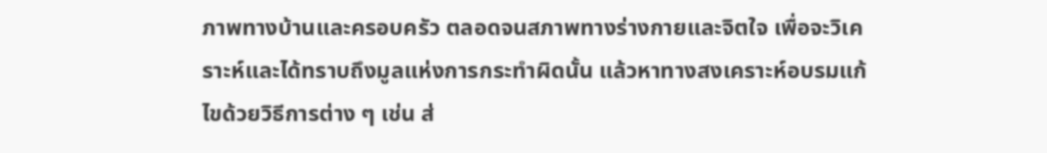ภาพทางบ้านและครอบครัว ตลอดจนสภาพทางร่างกายและจิตใจ เพื่อจะวิเคราะห์และได้ทราบถึงมูลแห่งการกระทำผิดนั้น แล้วหาทางสงเคราะห์อบรมแก้ไขด้วยวิธีการต่าง ๆ เช่น ส่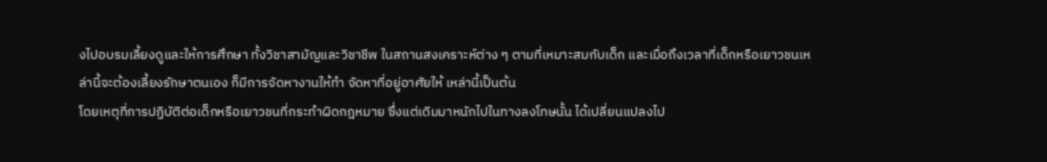งไปอบรมเลี้ยงดูและให้การศึกษา ทั้งวิชาสามัญและวิชาชีพ ในสถานสงเคราะห์ต่าง ๆ ตามที่เหมาะสมกับเด็ก และเมื่อถึงเวลาที่เด็กหรือเยาวชนเหล่านี้จะต้องเลี้ยงรักษาตนเอง ก็มีการจัดหางานให้ทำ จัดหาที่อยู่อาศัยให้ เหล่านี้เป็นต้น
โดยเหตุที่การปฏิบัติต่อเด็กหรือเยาวชนที่กระทำผิดกฎหมาย ซึ่งแต่เดิมมาหนักไปในทางลงโทษนั้น ได้เปลี่ยนแปลงไป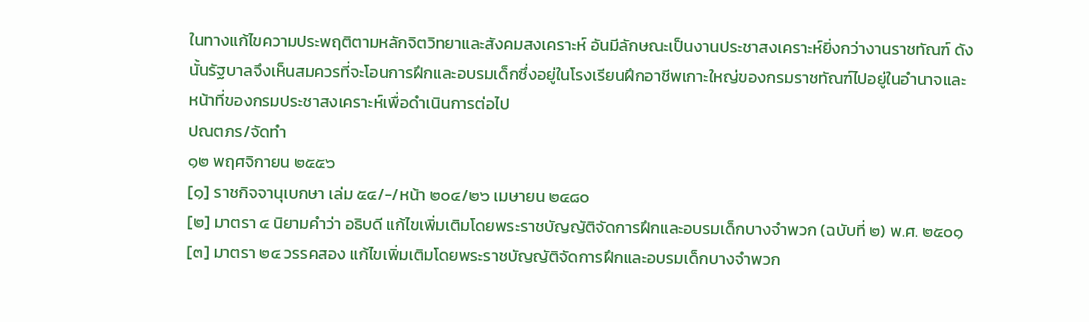ในทางแก้ไขความประพฤติตามหลักจิตวิทยาและสังคมสงเคราะห์ อันมีลักษณะเป็นงานประชาสงเคราะห์ยิ่งกว่างานราชทัณฑ์ ดังนั้นรัฐบาลจึงเห็นสมควรที่จะโอนการฝึกและอบรมเด็กซึ่งอยู่ในโรงเรียนฝึกอาชีพเกาะใหญ่ของกรมราชทัณฑ์ไปอยู่ในอำนาจและหน้าที่ของกรมประชาสงเคราะห์เพื่อดำเนินการต่อไป
ปณตภร/จัดทำ
๑๒ พฤศจิกายน ๒๕๕๖
[๑] ราชกิจจานุเบกษา เล่ม ๕๔/-/หน้า ๒๐๔/๒๖ เมษายน ๒๔๘๐
[๒] มาตรา ๔ นิยามคำว่า อธิบดี แก้ไขเพิ่มเติมโดยพระราชบัญญัติจัดการฝึกและอบรมเด็กบางจำพวก (ฉบับที่ ๒) พ.ศ. ๒๕๐๑
[๓] มาตรา ๒๔ วรรคสอง แก้ไขเพิ่มเติมโดยพระราชบัญญัติจัดการฝึกและอบรมเด็กบางจำพวก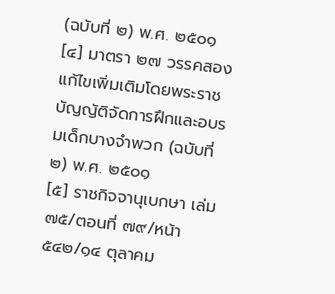(ฉบับที่ ๒) พ.ศ. ๒๕๐๑
[๔] มาตรา ๒๗ วรรคสอง แก้ไขเพิ่มเติมโดยพระราชบัญญัติจัดการฝึกและอบรมเด็กบางจำพวก (ฉบับที่ ๒) พ.ศ. ๒๕๐๑
[๕] ราชกิจจานุเบกษา เล่ม ๗๕/ตอนที่ ๗๙/หน้า ๕๔๒/๑๔ ตุลาคม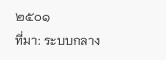๒๕๐๑
ที่มา: ระบบกลาง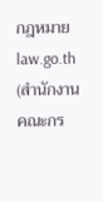กฎหมาย law.go.th (สำนักงานคณะกร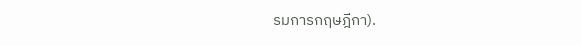รมการกฤษฎีกา).